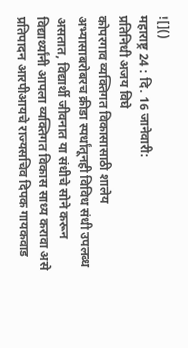![]()
महाराष्ट्र 24 : दि. 16 जानेवारी:
प्रतिनिधी अजय विघे
कोपरगाव व्यक्तिगत विकासासाठी शालेय अभ्यासाबरोबरच क्रीडा स्पर्धांतूनही विविध संधी उपलब्ध असतात, विद्यार्थी जीवनात या संधीचे सोने करून विद्यार्थ्यांनी आपला व्यक्तिगत विकास साध्य करावा असे प्रतिपादन आरपीआयचे राज्यसचिव दिपक गायकवाड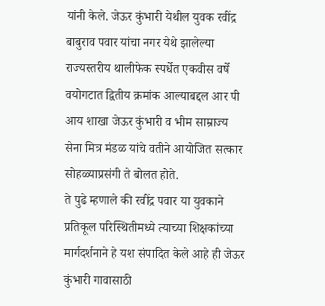यांनी केले. जेऊर कुंभारी येथील युवक रवींद्र बाबुराव पवार यांचा नगर येथे झालेल्या राज्यस्तरीय थालीफेक स्पर्धेत एकवीस वर्षे वयोगटात द्वितीय क्रमांक आल्याबद्दल आर पी आय शाखा जेऊर कुंभारी व भीम साम्राज्य सेना मित्र मंडळ यांचे वतीने आयोजित सत्कार सोहळ्याप्रसंगी ते बोलत होते.
ते पुढे म्हणाले की रवींद्र पवार या युवकाने प्रतिकूल परिस्थितीमध्ये त्याच्या शिक्षकांच्या मार्गदर्शनाने हे यश संपादित केले आहे ही जेऊर कुंभारी गावासाठी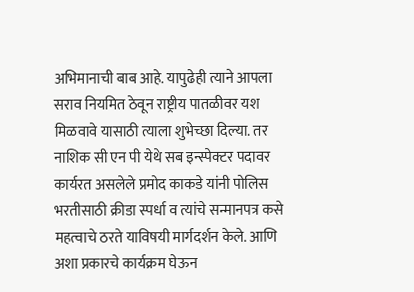अभिमानाची बाब आहे. यापुढेही त्याने आपला सराव नियमित ठेवून राष्ट्रीय पातळीवर यश मिळवावे यासाठी त्याला शुभेच्छा दिल्या. तर नाशिक सी एन पी येथे सब इन्स्पेक्टर पदावर कार्यरत असलेले प्रमोद काकडे यांनी पोलिस भरतीसाठी क्रीडा स्पर्धा व त्यांचे सन्मानपत्र कसे महत्वाचे ठरते याविषयी मार्गदर्शन केले. आणि अशा प्रकारचे कार्यक्रम घेऊन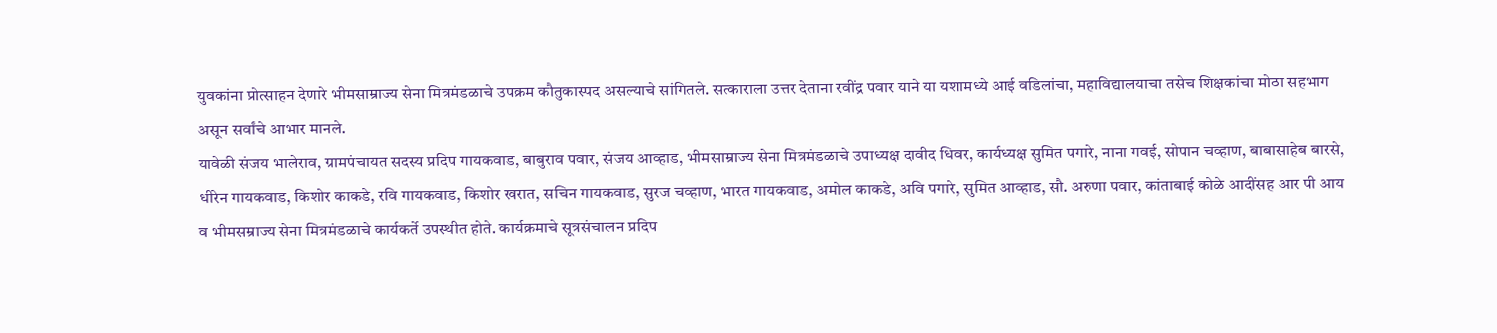युवकांना प्रोत्साहन देणारे भीमसाम्राज्य सेना मित्रमंडळाचे उपक्रम कौतुकास्पद असल्याचे सांगितले. सत्काराला उत्तर देताना रवींद्र पवार याने या यशामध्ये आई वडिलांचा, महाविद्यालयाचा तसेच शिक्षकांचा मोठा सहभाग असून सर्वांचे आभार मानले.
यावेळी संजय भालेराव, ग्रामपंचायत सदस्य प्रदिप गायकवाड, बाबुराव पवार, संजय आव्हाड, भीमसाम्राज्य सेना मित्रमंडळाचे उपाध्यक्ष दावीद धिवर, कार्यध्यक्ष सुमित पगारे, नाना गवई, सोपान चव्हाण, बाबासाहेब बारसे, धीरेन गायकवाड, किशोर काकडे, रवि गायकवाड, किशोर खरात, सचिन गायकवाड, सुरज चव्हाण, भारत गायकवाड, अमोल काकडे, अवि पगारे, सुमित आव्हाड, सौ. अरुणा पवार, कांताबाई कोळे आदींसह आर पी आय व भीमसम्राज्य सेना मित्रमंडळाचे कार्यकर्ते उपस्थीत होते. कार्यक्रमाचे सूत्रसंचालन प्रदिप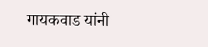गायकवाड यांनी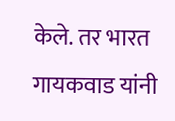केले. तर भारत गायकवाड यांनी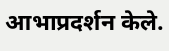आभाप्रदर्शन केले.